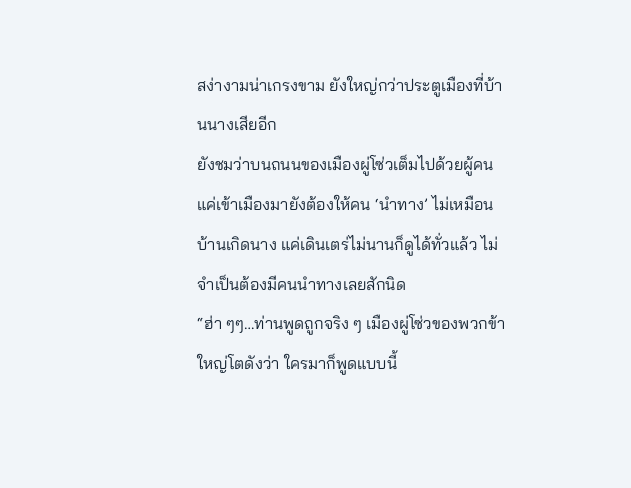สง่างามน่าเกรงขาม ยังใหญ่กว่าประตูเมืองที่บ้านนางเสียอีก
ยังชมว่าบนถนนของเมืองผู่โซ่วเต็มไปด้วยผู้คน แค่เข้าเมืองมายังต้องให้คน ‘นำทาง’ ไม่เหมือนบ้านเกิดนาง แค่เดินเตร่ไม่นานก็ดูได้ทั่วแล้ว ไม่จำเป็นต้องมีคนนำทางเลยสักนิด
“ฮ่า ๆๆ…ท่านพูดถูกจริง ๆ เมืองผู่โซ่วของพวกข้าใหญ่โตดังว่า ใครมาก็พูดแบบนี้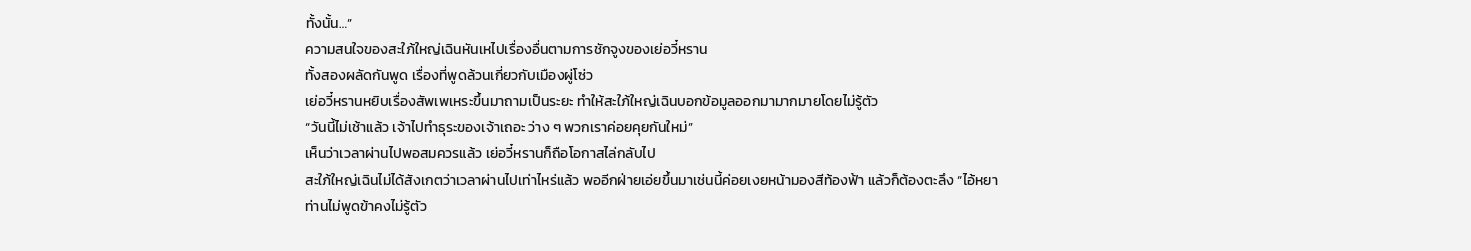ทั้งนั้น…”
ความสนใจของสะใภ้ใหญ่เฉินหันเหไปเรื่องอื่นตามการชักจูงของเย่อวี๋หราน
ทั้งสองผลัดกันพูด เรื่องที่พูดล้วนเกี่ยวกับเมืองผู่โซ่ว
เย่อวี๋หรานหยิบเรื่องสัพเพเหระขึ้นมาถามเป็นระยะ ทำให้สะใภ้ใหญ่เฉินบอกข้อมูลออกมามากมายโดยไม่รู้ตัว
“วันนี้ไม่เช้าแล้ว เจ้าไปทำธุระของเจ้าเถอะ ว่าง ๆ พวกเราค่อยคุยกันใหม่”
เห็นว่าเวลาผ่านไปพอสมควรแล้ว เย่อวี๋หรานก็ถือโอกาสไล่กลับไป
สะใภ้ใหญ่เฉินไม่ได้สังเกตว่าเวลาผ่านไปเท่าไหร่แล้ว พออีกฝ่ายเอ่ยขึ้นมาเช่นนี้ค่อยเงยหน้ามองสีท้องฟ้า แล้วก็ต้องตะลึง “ไอ้หยา ท่านไม่พูดข้าคงไม่รู้ตัว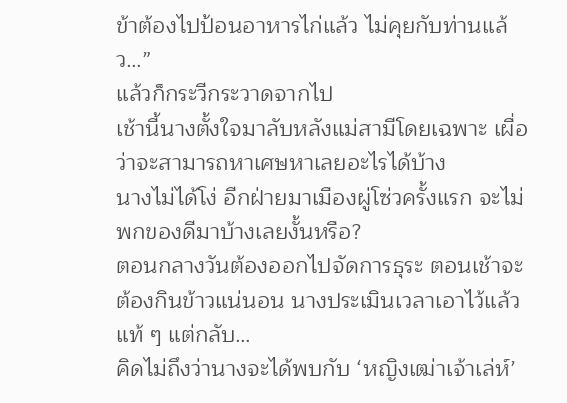ข้าต้องไปป้อนอาหารไก่แล้ว ไม่คุยกับท่านแล้ว…”
แล้วก็กระวีกระวาดจากไป
เช้านี้นางตั้งใจมาลับหลังแม่สามีโดยเฉพาะ เผื่อว่าจะสามารถหาเศษหาเลยอะไรได้บ้าง
นางไม่ได้โง่ อีกฝ่ายมาเมืองผู่โซ่วครั้งแรก จะไม่พกของดีมาบ้างเลยงั้นหรือ?
ตอนกลางวันต้องออกไปจัดการธุระ ตอนเช้าจะต้องกินข้าวแน่นอน นางประเมินเวลาเอาไว้แล้วแท้ ๆ แต่กลับ…
คิดไม่ถึงว่านางจะได้พบกับ ‘หญิงเฒ่าเจ้าเล่ห์’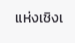แห่งเชิงเ